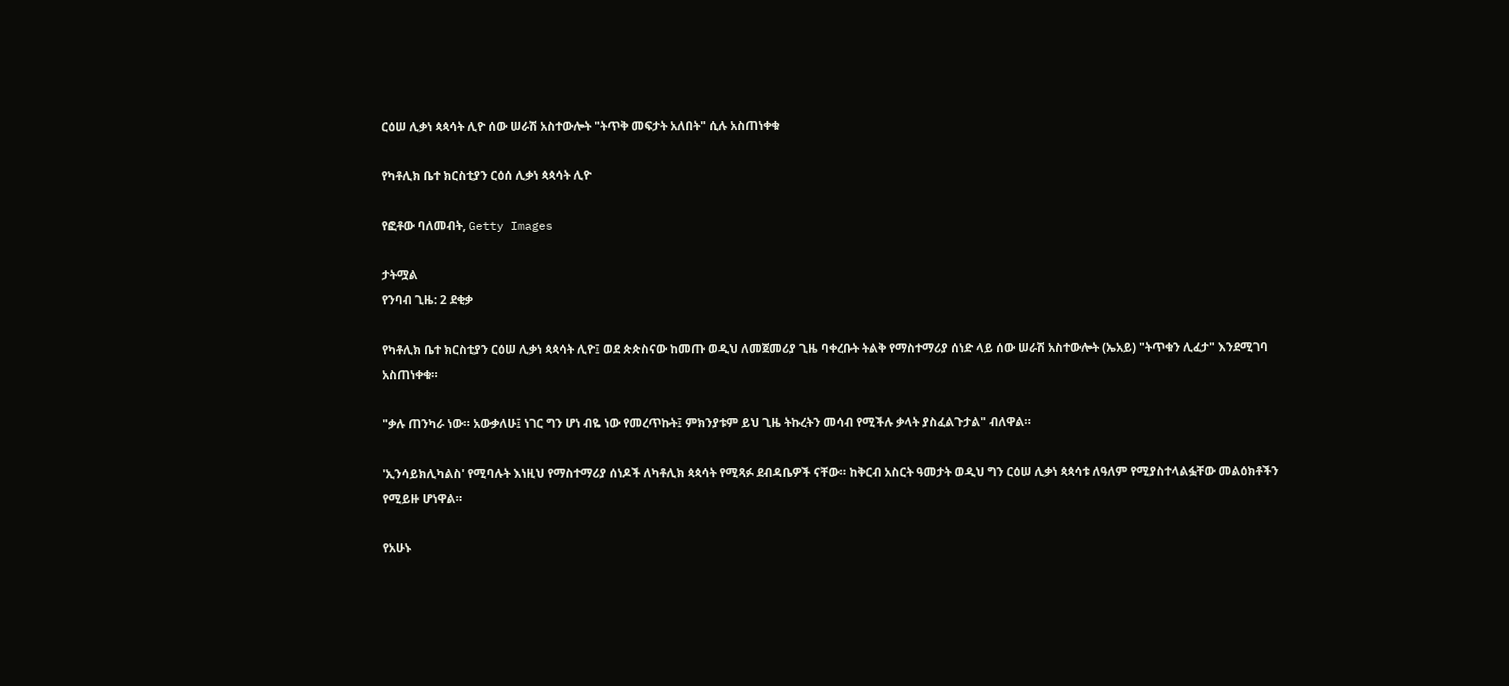ርዕሠ ሊቃነ ጳጳሳት ሊዮ ሰው ሠራሽ አስተውሎት "ትጥቅ መፍታት አለበት" ሲሉ አስጠነቀቁ

የካቶሊክ ቤተ ክርስቲያን ርዕሰ ሊቃነ ጳጳሳት ሊዮ

የፎቶው ባለመብት, Getty Images

ታትሟል
የንባብ ጊዜ: 2 ደቂቃ

የካቶሊክ ቤተ ክርስቲያን ርዕሠ ሊቃነ ጳጳሳት ሊዮ፤ ወደ ጵጵስናው ከመጡ ወዲህ ለመጀመሪያ ጊዜ ባቀረቡት ትልቅ የማስተማሪያ ሰነድ ላይ ሰው ሠራሽ አስተውሎት (ኤአይ) "ትጥቁን ሊፈታ" እንደሚገባ አስጠነቀቁ።

"ቃሉ ጠንካራ ነው። አውቃለሁ፤ ነገር ግን ሆነ ብዬ ነው የመረጥኩት፤ ምክንያቱም ይህ ጊዜ ትኩረትን መሳብ የሚችሉ ቃላት ያስፈልጉታል" ብለዋል።

'ኢንሳይክሊካልስ' የሚባሉት እነዚህ የማስተማሪያ ሰነዶች ለካቶሊክ ጳጳሳት የሚጻፉ ደብዳቤዎች ናቸው። ከቅርብ አስርት ዓመታት ወዲህ ግን ርዕሠ ሊቃነ ጳጳሳቱ ለዓለም የሚያስተላልፏቸው መልዕክቶችን የሚይዙ ሆነዋል።

የአሁኑ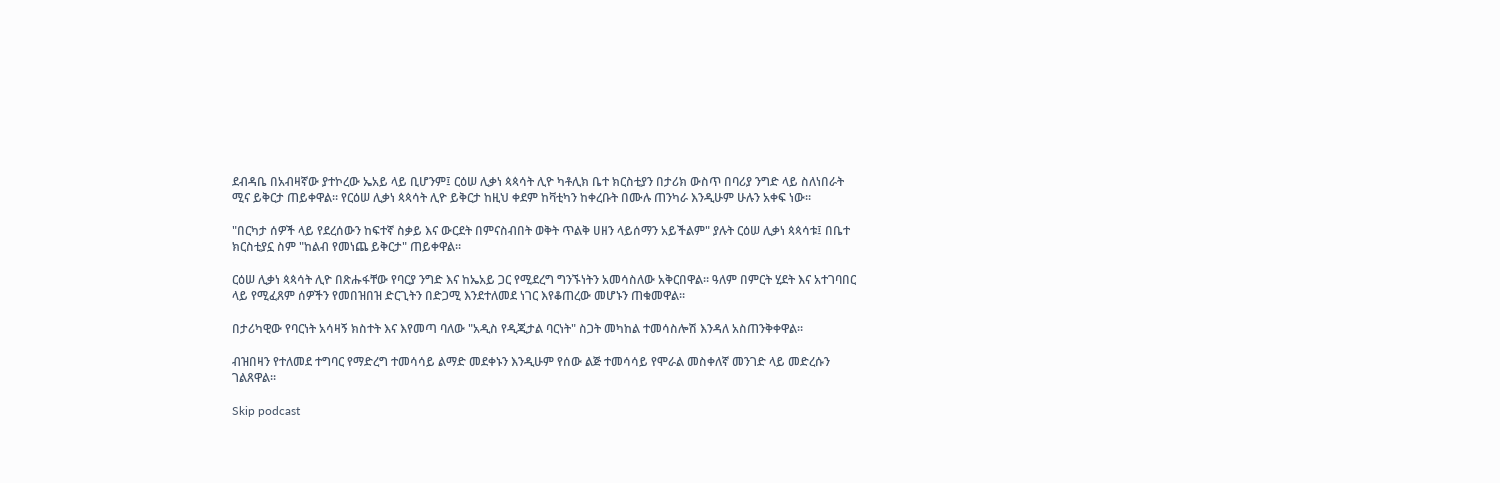ደብዳቤ በአብዛኛው ያተኮረው ኤአይ ላይ ቢሆንም፤ ርዕሠ ሊቃነ ጳጳሳት ሊዮ ካቶሊክ ቤተ ክርስቲያን በታሪክ ውስጥ በባሪያ ንግድ ላይ ስለነበራት ሚና ይቅርታ ጠይቀዋል። የርዕሠ ሊቃነ ጳጳሳት ሊዮ ይቅርታ ከዚህ ቀደም ከቫቲካን ከቀረቡት በሙሉ ጠንካራ እንዲሁም ሁሉን አቀፍ ነው።

"በርካታ ሰዎች ላይ የደረሰውን ከፍተኛ ስቃይ እና ውርደት በምናስብበት ወቅት ጥልቅ ሀዘን ላይሰማን አይችልም" ያሉት ርዕሠ ሊቃነ ጳጳሳቱ፤ በቤተ ክርስቲያኗ ስም "ከልብ የመነጨ ይቅርታ" ጠይቀዋል።

ርዕሠ ሊቃነ ጳጳሳት ሊዮ በጽሑፋቸው የባርያ ንግድ እና ከኤአይ ጋር የሚደረግ ግንኙነትን አመሳስለው አቅርበዋል። ዓለም በምርት ሂደት እና አተገባበር ላይ የሚፈጸም ሰዎችን የመበዝበዝ ድርጊትን በድጋሚ እንደተለመደ ነገር እየቆጠረው መሆኑን ጠቁመዋል።

በታሪካዊው የባርነት አሳዛኝ ክስተት እና እየመጣ ባለው "አዲስ የዲጂታል ባርነት" ስጋት መካከል ተመሳስሎሽ እንዳለ አስጠንቅቀዋል።

ብዝበዛን የተለመደ ተግባር የማድረግ ተመሳሳይ ልማድ መደቀኑን እንዲሁም የሰው ልጅ ተመሳሳይ የሞራል መስቀለኛ መንገድ ላይ መድረሱን ገልጸዋል።

Skip podcast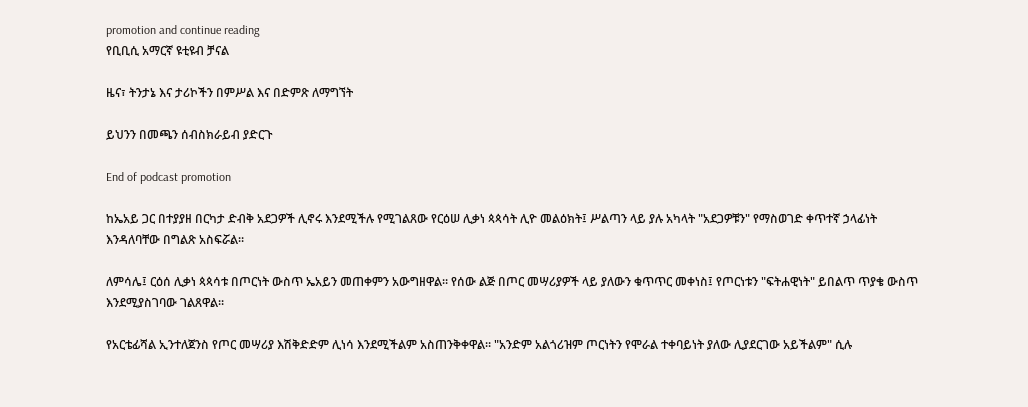promotion and continue reading
የቢቢሲ አማርኛ ዩቲዩብ ቻናል

ዜና፣ ትንታኔ እና ታሪኮችን በምሥል እና በድምጽ ለማግኘት

ይህንን በመጫን ሰብስክራይብ ያድርጉ

End of podcast promotion

ከኤአይ ጋር በተያያዘ በርካታ ድብቅ አደጋዎች ሊኖሩ እንደሚችሉ የሚገልጸው የርዕሠ ሊቃነ ጳጳሳት ሊዮ መልዕክት፤ ሥልጣን ላይ ያሉ አካላት "አደጋዎቹን" የማስወገድ ቀጥተኛ ኃላፊነት እንዳለባቸው በግልጽ አስፍሯል።

ለምሳሌ፤ ርዕሰ ሊቃነ ጳጳሳቱ በጦርነት ውስጥ ኤአይን መጠቀምን አውግዘዋል። የሰው ልጅ በጦር መሣሪያዎች ላይ ያለውን ቁጥጥር መቀነስ፤ የጦርነቱን "ፍትሐዊነት" ይበልጥ ጥያቄ ውስጥ እንደሚያስገባው ገልጸዋል።

የአርቴፊሻል ኢንተለጀንስ የጦር መሣሪያ እሽቅድድም ሊነሳ እንደሚችልም አስጠንቅቀዋል። "አንድም አልጎሪዝም ጦርነትን የሞራል ተቀባይነት ያለው ሊያደርገው አይችልም" ሲሉ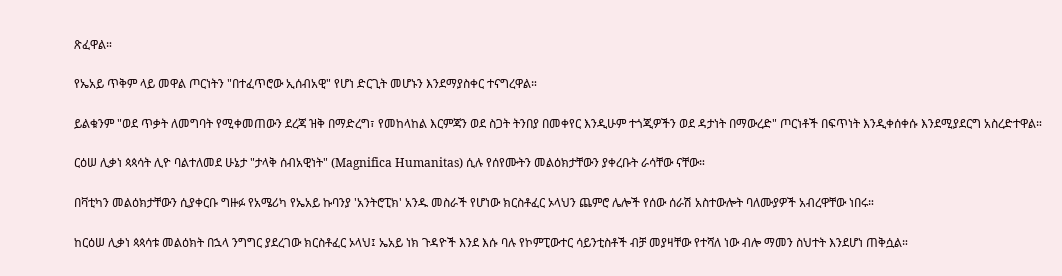ጽፈዋል።

የኤአይ ጥቅም ላይ መዋል ጦርነትን "በተፈጥሮው ኢሰብአዊ" የሆነ ድርጊት መሆኑን እንደማያስቀር ተናግረዋል።

ይልቁንም "ወደ ጥቃት ለመግባት የሚቀመጠውን ደረጃ ዝቅ በማድረግ፣ የመከላከል እርምጃን ወደ ስጋት ትንበያ በመቀየር እንዲሁም ተጎጂዎችን ወደ ዳታነት በማውረድ" ጦርነቶች በፍጥነት እንዲቀሰቀሱ እንደሚያደርግ አስረድተዋል።

ርዕሠ ሊቃነ ጳጳሳት ሊዮ ባልተለመደ ሁኔታ "ታላቅ ሰብአዊነት" (Magnifica Humanitas) ሲሉ የሰየሙትን መልዕክታቸውን ያቀረቡት ራሳቸው ናቸው።

በቫቲካን መልዕክታቸውን ሲያቀርቡ ግዙፉ የአሜሪካ የኤአይ ኩባንያ 'አንትሮፒክ' አንዱ መስራች የሆነው ክርስቶፈር ኦላህን ጨምሮ ሌሎች የሰው ሰራሽ አስተውሎት ባለሙያዎች አብረዋቸው ነበሩ።

ከርዕሠ ሊቃነ ጳጳሳቱ መልዕክት በኋላ ንግግር ያደረገው ክርስቶፈር ኦላህ፤ ኤአይ ነክ ጉዳዮች እንደ እሱ ባሉ የኮምፒውተር ሳይንቲስቶች ብቻ መያዛቸው የተሻለ ነው ብሎ ማመን ስህተት እንደሆነ ጠቅሷል።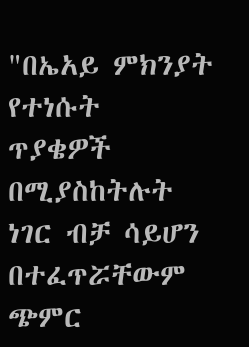"በኤአይ ምክንያት የተነሱት ጥያቄዎች በሚያስከትሉት ነገር ብቻ ሳይሆን በተፈጥሯቸውም ጭምር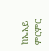ከኤአይ ምርምር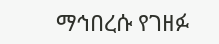ማኅበረሱ የገዘፉ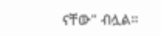ናቸው" ብሏል።